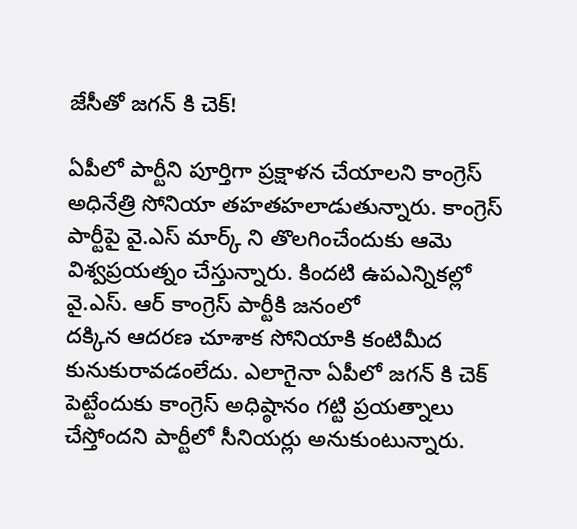జేసీతో జగన్ కి చెక్!

ఏపీలో పార్టీని పూర్తిగా ప్రక్షాళన చేయాలని కాంగ్రెస్ అధినేత్రి సోనియా తహతహలాడుతున్నారు. కాంగ్రెస్ పార్టీపై వై.ఎస్ మార్క్ ని తొలగించేందుకు ఆమె విశ్వప్రయత్నం చేస్తున్నారు. కిందటి ఉపఎన్నికల్లో వై.ఎస్. ఆర్ కాంగ్రెస్ పార్టీకి జనంలో
దక్కిన ఆదరణ చూశాక సోనియాకి కంటిమీద కునుకురావడంలేదు. ఎలాగైనా ఏపీలో జగన్ కి చెక్ పెట్టేందుకు కాంగ్రెస్ అధిష్ఠానం గట్టి ప్రయత్నాలు చేస్తోందని పార్టీలో సీనియర్లు అనుకుంటున్నారు.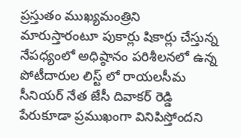ప్రస్తుతం ముఖ్యమంత్రిని మారుస్తారంటూ పుకార్లు షికార్లు చేస్తున్న నేపధ్యంలో అధిష్ఠానం పరిశీలనలో ఉన్న పోటీదారుల లిస్ట్ లో రాయలసీమ సీనియర్ నేత జేసీ దివాకర్ రెడ్డి పేరుకూడా ప్రముఖంగా వినిపిస్తోందని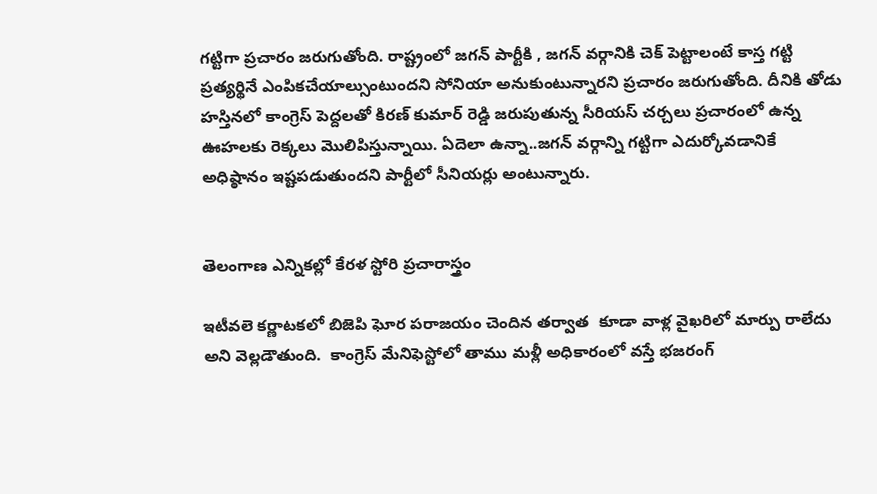గట్టిగా ప్రచారం జరుగుతోంది. రాష్ట్రంలో జగన్ పార్టీకి , జగన్ వర్గానికి చెక్ పెట్టాలంటే కాస్త గట్టి ప్రత్యర్థినే ఎంపికచేయాల్సుంటుందని సోనియా అనుకుంటున్నారని ప్రచారం జరుగుతోంది. దీనికి తోడు హస్తినలో కాంగ్రెస్ పెద్దలతో కిరణ్ కుమార్ రెడ్డి జరుపుతున్న సీరియస్ చర్చలు ప్రచారంలో ఉన్న ఊహలకు రెక్కలు మొలిపిస్తున్నాయి. ఏదెలా ఉన్నా..జగన్ వర్గాన్ని గట్టిగా ఎదుర్కోవడానికే అధిష్ఠానం ఇష్టపడుతుందని పార్టీలో సీనియర్లు అంటున్నారు.


తెలంగాణ ఎన్నికల్లో కేరళ స్టోరి ప్రచారాస్త్రం

ఇటీవలె కర్ణాటకలో బిజెపి ఘోర పరాజయం చెందిన తర్వాత  కూడా వాళ్ల వైఖరిలో మార్పు రాలేదు అని వెల్లడౌతుంది.  కాంగ్రెస్ మేనిఫెస్టోలో తాము మళ్లీ అధికారంలో వస్తే భజరంగ్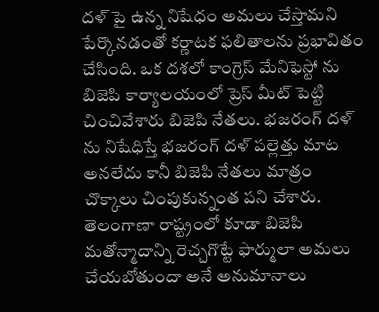దళ్ పై ఉన్న నిషేధం అమలు చేస్తామని పేర్కొనడంతో కర్ణాటక ఫలితాలను ప్రభావితం చేసింది. ఒక దశలో కాంగ్రెస్ మేనిఫెస్టో ను బిజెపి కార్యాలయంలో ప్రెస్ మీట్ పెట్టి చించివేశారు బిజెపి నేతలు. భజరంగ్ దళ్ ను నిషేధిస్తే భజరంగ్ దళ్ పల్లెత్తు మాట అనలేదు కానీ బిజెపి నేతలు మాత్రం చొక్కాలు చింపుకున్నంత పని చేశారు.  తెలంగాణా రాష్ట్రంలో కూడా బిజెపి మతోన్మాదాన్ని రెచ్చగొట్టే ఫార్ములా అమలు చేయబోతుందా అనే అనుమానాలు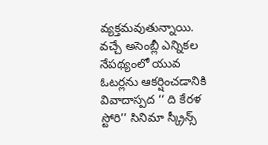వ్యక్తమవుతున్నాయి.  వచ్చే అసెంబ్లీ ఎన్నికల నేపథ్యంలో యువ ఓటర్లను ఆకర్షించడానికి వివాదాస్పద ‘‘ ది కేరళ స్టోరి’’ సినిమా స్క్రీన్స్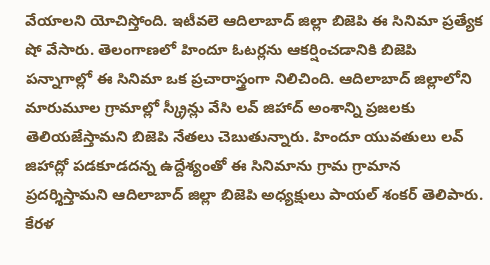వేయాలని యోచిస్తోంది. ఇటీవలె ఆదిలాబాద్ జిల్లా బిజెపి ఈ సినిమా ప్రత్యేక షో వేసారు. తెలంగాణలో హిందూ ఓటర్లను ఆకర్షించడానికి బిజెపి పన్నాగాల్లో ఈ సినిమా ఒక ప్రచారాస్త్రంగా నిలిచింది. ఆదిలాబాద్ జిల్లాలోని మారుమూల గ్రామాల్లో స్క్రీన్లు వేసి లవ్ జిహాద్ అంశాన్ని ప్రజలకు తెలియజేస్తామని బిజెపి నేతలు చెబుతున్నారు. హిందూ యువతులు లవ్ జిహాద్లో పడకూడదన్న ఉద్దేశ్యంతో ఈ సినిమాను గ్రామ గ్రామాన ప్రదర్శిస్తామని ఆదిలాబాద్ జిల్లా బిజెపి అధ్యక్షులు పాయల్ శంకర్ తెలిపారు. కేరళ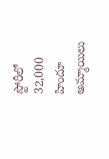స్టోరీలో 32,000 హిందూ అమ్మాయిలు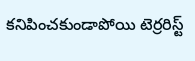కనిపించకుండాపోయి టెర్రరిస్ట్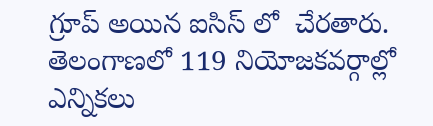గ్రూప్ అయిన ఐసిస్ లో  చేరతారు. తెలంగాణలో 119 నియోజకవర్గాల్లో ఎన్నికలు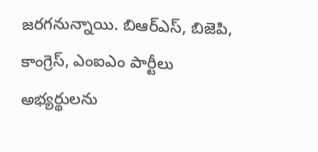జరగనున్నాయి. బిఆర్ఎస్, బిజెపి, కాంగ్రెస్, ఎంఐఎం పార్టీలు అభ్యర్థులను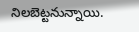నిలబెట్టనున్నాయి.